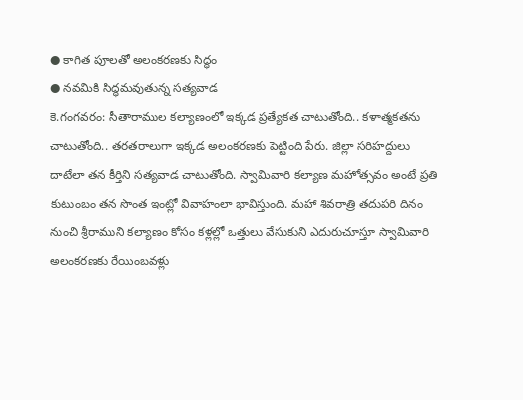● కాగిత పూలతో అలంకరణకు సిద్ధం
● నవమికి సిద్ధమవుతున్న సత్యవాడ
కె.గంగవరం: సీతారాముల కల్యాణంలో ఇక్కడ ప్రత్యేకత చాటుతోంది.. కళాత్మకతను చాటుతోంది.. తరతరాలుగా ఇక్కడ అలంకరణకు పెట్టింది పేరు. జిల్లా సరిహద్దులు దాటేలా తన కీర్తిని సత్యవాడ చాటుతోంది. స్వామివారి కల్యాణ మహోత్సవం అంటే ప్రతి కుటుంబం తన సొంత ఇంట్లో వివాహంలా భావిస్తుంది. మహా శివరాత్రి తదుపరి దినం నుంచి శ్రీరాముని కల్యాణం కోసం కళ్లల్లో ఒత్తులు వేసుకుని ఎదురుచూస్తూ స్వామివారి అలంకరణకు రేయింబవళ్లు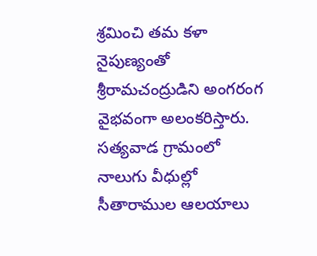శ్రమించి తమ కళా నైపుణ్యంతో శ్రీరామచంద్రుడిని అంగరంగ వైభవంగా అలంకరిస్తారు. సత్యవాడ గ్రామంలో నాలుగు వీధుల్లో సీతారాముల ఆలయాలు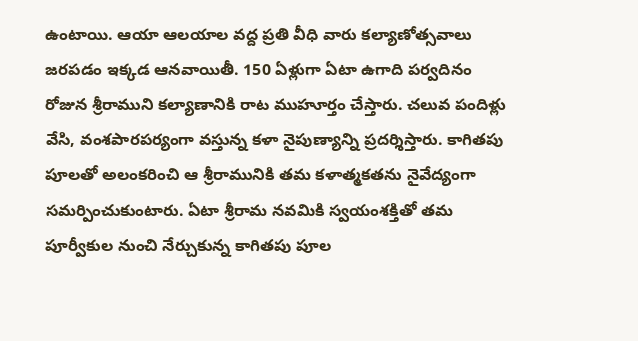ఉంటాయి. ఆయా ఆలయాల వద్ద ప్రతి వీధి వారు కల్యాణోత్సవాలు జరపడం ఇక్కడ ఆనవాయితీ. 150 ఏళ్లుగా ఏటా ఉగాది పర్వదినం రోజున శ్రీరాముని కల్యాణానికి రాట ముహూర్తం చేస్తారు. చలువ పందిళ్లు వేసి, వంశపారపర్యంగా వస్తున్న కళా నైపుణ్యాన్ని ప్రదర్శిస్తారు. కాగితపు పూలతో అలంకరించి ఆ శ్రీరామునికి తమ కళాత్మకతను నైవేద్యంగా సమర్పించుకుంటారు. ఏటా శ్రీరామ నవమికి స్వయంశక్తితో తమ పూర్వీకుల నుంచి నేర్చుకున్న కాగితపు పూల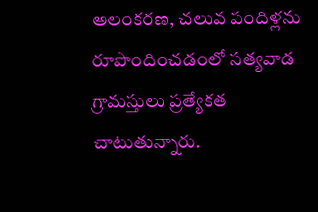అలంకరణ, చలువ పందిళ్లను రూపొందించడంలో సత్యవాడ గ్రామస్తులు ప్రత్యేకత చాటుతున్నారు.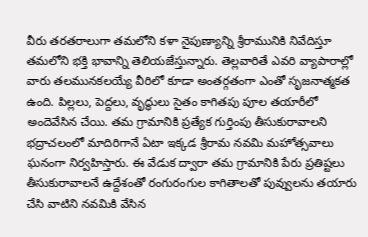వీరు తరతరాలుగా తమలోని కళా నైపుణ్యాన్ని శ్రీరామునికి నివేదిస్తూ తమలోని భక్తి భావాన్ని తెలియజేస్తున్నారు. తెల్లవారితే ఎవరి వ్యాపారాల్లో వారు తలమునకలయ్యే వీరిలో కూడా అంతర్గతంగా ఎంతో సృజనాత్మకత ఉంది. పిల్లలు, పెద్దలు, వృద్ధులు సైతం కాగితపు పూల తయారీలో అందెవేసిన చేయి. తమ గ్రామానికి ప్రత్యేక గుర్తింపు తీసుకురావాలని భద్రాచలంలో మాదిరిగానే ఏటా ఇక్కడ శ్రీరామ నవమి మహోత్సవాలు ఘనంగా నిర్వహిస్తారు. ఈ వేడుక ద్వారా తమ గ్రామానికి పేరు ప్రతిష్టలు తీసుకురావాలనే ఉద్దేశంతో రంగురంగుల కాగితాలతో పువ్వులను తయారు చేసి వాటిని నవమికి వేసిన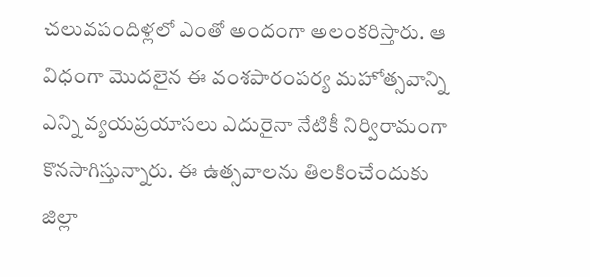చలువపందిళ్లలో ఎంతో అందంగా అలంకరిస్తారు. ఆ విధంగా మొదలైన ఈ వంశపారంపర్య మహోత్సవాన్ని ఎన్ని వ్యయప్రయాసలు ఎదురైనా నేటికీ నిర్విరామంగా కొనసాగిస్తున్నారు. ఈ ఉత్సవాలను తిలకించేందుకు జిల్లా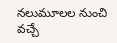నలుమూలల నుంచి వచ్చే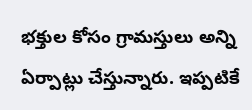భక్తుల కోసం గ్రామస్తులు అన్ని ఏర్పాట్లు చేస్తున్నారు. ఇప్పటికే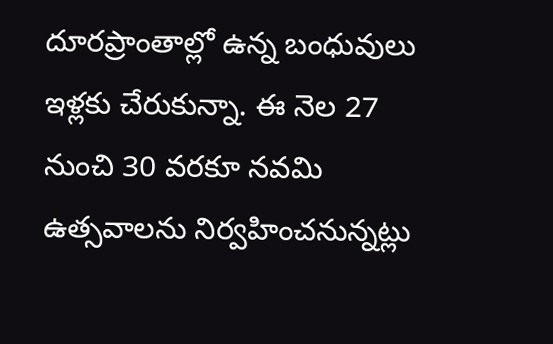దూరప్రాంతాల్లో ఉన్న బంధువులు ఇళ్లకు చేరుకున్నా. ఈ నెల 27 నుంచి 30 వరకూ నవమి ఉత్సవాలను నిర్వహించనున్నట్లు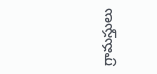గ్రామస్తులు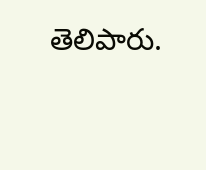తెలిపారు.